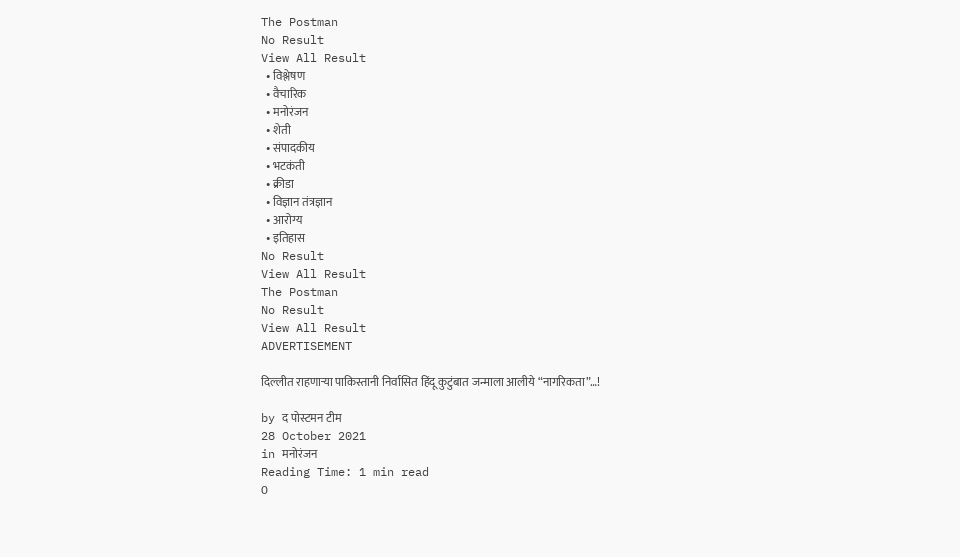The Postman
No Result
View All Result
  • विश्लेषण
  • वैचारिक
  • मनोरंजन
  • शेती
  • संपादकीय
  • भटकंती
  • क्रीडा
  • विज्ञान तंत्रज्ञान
  • आरोग्य
  • इतिहास
No Result
View All Result
The Postman
No Result
View All Result
ADVERTISEMENT

दिल्लीत राहणाऱ्या पाकिस्तानी निर्वासित हिंदू कुटुंबात जन्माला आलीये “नागरिकता”…!

by द पोस्टमन टीम
28 October 2021
in मनोरंजन
Reading Time: 1 min read
0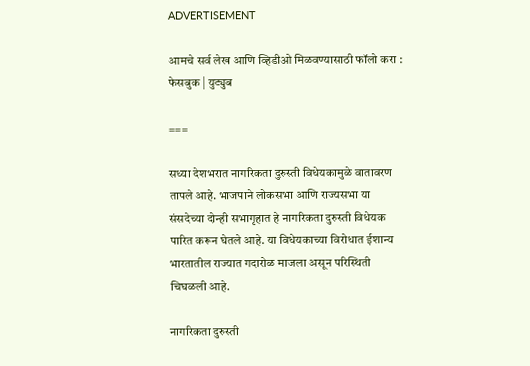ADVERTISEMENT

आमचे सर्व लेख आणि व्हिडीओ मिळवण्यासाठी फॉलो करा : फेसबुक | युट्युब

===

सध्या देशभरात नागरिकता दुरुस्ती विधेयकामुळे वातावरण तापले आहे. भाजपाने लोकसभा आणि राज्यसभा या संसदेच्या दोन्ही सभागृहात हे नागरिकता दुरुस्ती विधेयक पारित करून घेतले आहे. या विधेयकाच्या विरोधात ईशान्य भारतातील राज्यात गदारोळ माजला असून परिस्थिती चिघळली आहे.

नागरिकता दुरुस्ती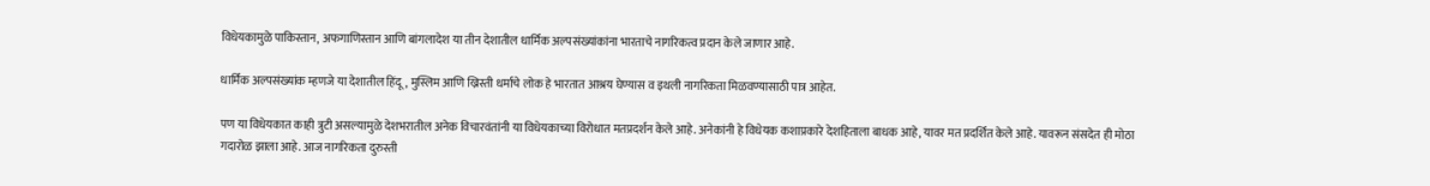विधेयकामुळे पाकिस्तान, अफगाणिस्तान आणि बांगलादेश या तीन देशातील धार्मिक अल्पसंख्यांकांना भारताचे नागरिकत्व प्रदान केले जाणार आहे.

धार्मिक अल्पसंख्यांक म्हणजे या देशातील हिंदू, मुस्लिम आणि ख्रिस्ती धर्माचे लोक हे भारतात आश्रय घेण्यास व इथली नागरिकता मिळवण्यासाठी पात्र आहेत.

पण या विधेयकात काही त्रुटी असल्यामुळे देशभरातील अनेक विचारवंतांनी या विधेयकाच्या विरोधात मतप्रदर्शन केले आहे. अनेकांनी हे विधेयक कशाप्रकारे देशहिताला बाधक आहे, यावर मत प्रदर्शित केले आहे. यावरून संसदेत ही मोठा गदारोळ झाला आहे. आज नागरिकता दुरुस्ती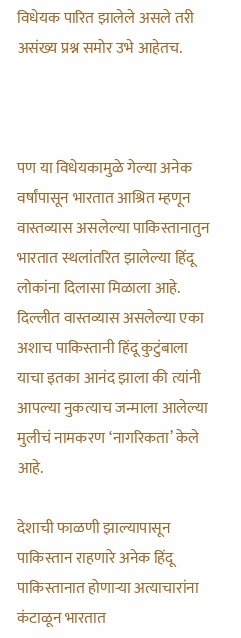विधेयक पारित झालेले असले तरी असंख्य प्रश्न समोर उभे आहेतच.



पण या विधेयकामुळे गेल्या अनेक वर्षांपासून भारतात आश्रित म्हणून वास्तव्यास असलेल्या पाकिस्तानातुन भारतात स्थलांतरित झालेल्या हिंदू लोकांना दिलासा मिळाला आहे. दिल्लीत वास्तव्यास असलेल्या एका अशाच पाकिस्तानी हिंदू कुटुंबाला याचा इतका आनंद झाला की त्यांनी आपल्या नुकत्याच जन्माला आलेल्या मुलीचं नामकरण ‘नागरिकता’ केले आहे.

देशाची फाळणी झाल्यापासून पाकिस्तान राहणारे अनेक हिंदू पाकिस्तानात होणाऱ्या अत्याचारांना कंटाळून भारतात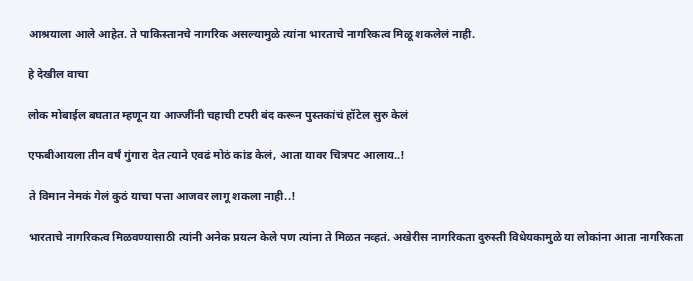आश्रयाला आले आहेत. ते पाकिस्तानचे नागरिक असल्यामुळे त्यांना भारताचे नागरिकत्व मिळू शकलेलं नाही.

हे देखील वाचा

लोक मोबाईल बघतात म्हणून या आज्जींनी चहाची टपरी बंद करून पुस्तकांचं हॉटेल सुरु केलं

एफबीआयला तीन वर्षं गुंगारा देत त्याने एवढं मोठं कांड केलं, आता यावर चित्रपट आलाय..!

ते विमान नेमकं गेलं कुठं याचा पत्ता आजवर लागू शकला नाही..!

भारताचे नागरिकत्व मिळवण्यासाठी त्यांनी अनेक प्रयत्न केले पण त्यांना ते मिळत नव्हतं. अखेरीस नागरिकता दुरुस्ती विधेयकामुळे या लोकांना आता नागरिकता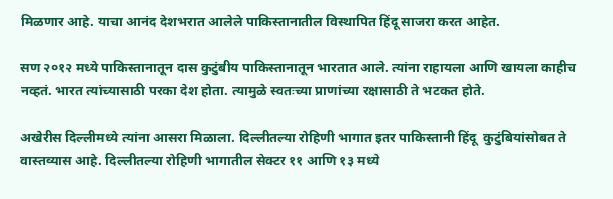मिळणार आहे. याचा आनंद देशभरात आलेले पाकिस्तानातील विस्थापित हिंदू साजरा करत आहेत.

सण २०१२ मध्ये पाकिस्तानातून दास कुटुंबीय पाकिस्तानातून भारतात आले. त्यांना राहायला आणि खायला काहीच नव्हतं. भारत त्यांच्यासाठी परका देश होता. त्यामुळे स्वतःच्या प्राणांच्या रक्षासाठी ते भटकत होते.

अखेरीस दिल्लीमध्ये त्यांना आसरा मिळाला. दिल्लीतल्या रोहिणी भागात इतर पाकिस्तानी हिंदू  कुटुंबियांसोबत ते वास्तव्यास आहे. दिल्लीतल्या रोहिणी भागातील सेक्टर ११ आणि १३ मध्ये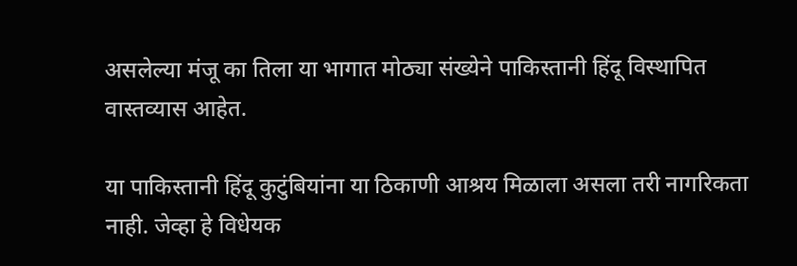असलेल्या मंजू का तिला या भागात मोठ्या संख्येने पाकिस्तानी हिंदू विस्थापित वास्तव्यास आहेत.

या पाकिस्तानी हिंदू कुटुंबियांना या ठिकाणी आश्रय मिळाला असला तरी नागरिकता नाही. जेव्हा हे विधेयक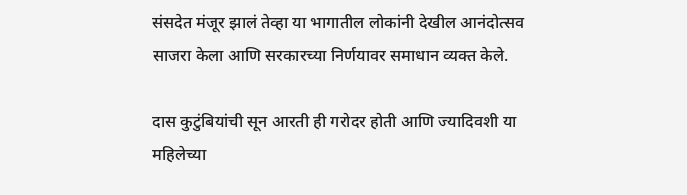संसदेत मंजूर झालं तेव्हा या भागातील लोकांनी देखील आनंदोत्सव साजरा केला आणि सरकारच्या निर्णयावर समाधान व्यक्त केले.

दास कुटुंबियांची सून आरती ही गरोदर होती आणि ज्यादिवशी या महिलेच्या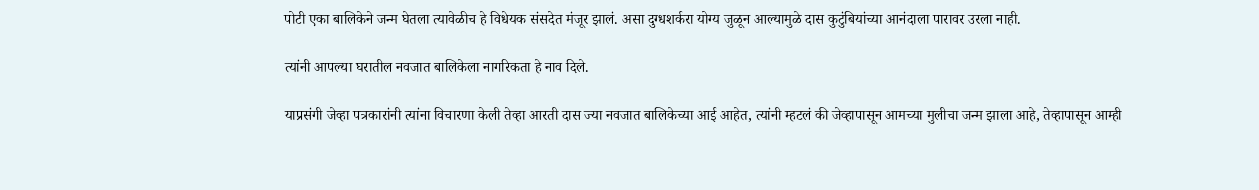पोटी एका बालिकेने जन्म घेतला त्यावेळीच हे विधेयक संसदेत मंजूर झालं. असा दुग्धशर्करा योग्य जुळून आल्यामुळे दास कुटुंबियांच्या आनंदाला पारावर उरला नाही.

त्यांनी आपल्या घरातील नवजात बालिकेला नागरिकता हे नाव दिले.

याप्रसंगी जेव्हा पत्रकारांनी त्यांना विचारणा केली तेव्हा आरती दास ज्या नवजात बालिकेच्या आई आहेत, त्यांनी म्हटलं की जेव्हापासून आमच्या मुलीचा जन्म झाला आहे, तेव्हापासून आम्ही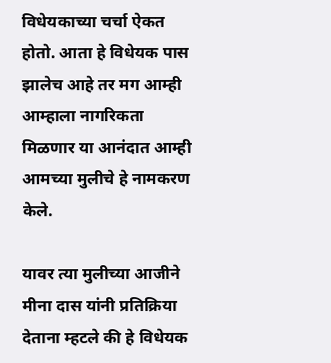विधेयकाच्या चर्चा ऐकत होतो. आता हे विधेयक पास झालेच आहे तर मग आम्ही आम्हाला नागरिकता मिळणार या आनंदात आम्ही आमच्या मुलीचे हे नामकरण केले.

यावर त्या मुलीच्या आजीने मीना दास यांनी प्रतिक्रिया देताना म्हटले की हे विधेयक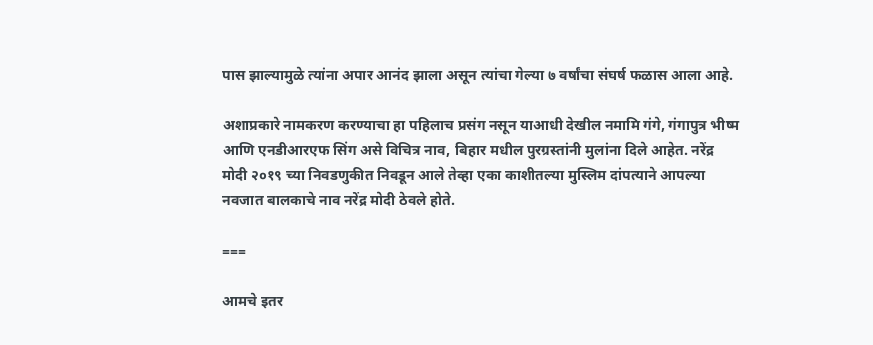पास झाल्यामुळे त्यांना अपार आनंद झाला असून त्यांचा गेल्या ७ वर्षांचा संघर्ष फळास आला आहे.

अशाप्रकारे नामकरण करण्याचा हा पहिलाच प्रसंग नसून याआधी देखील नमामि गंगे, गंगापुत्र भीष्म आणि एनडीआरएफ सिंग असे विचित्र नाव, बिहार मधील पुरग्रस्तांनी मुलांना दिले आहेत. नरेंद्र मोदी २०१९ च्या निवडणुकीत निवडून आले तेव्हा एका काशीतल्या मुस्लिम दांपत्याने आपल्या नवजात बालकाचे नाव नरेंद्र मोदी ठेवले होते.

===

आमचे इतर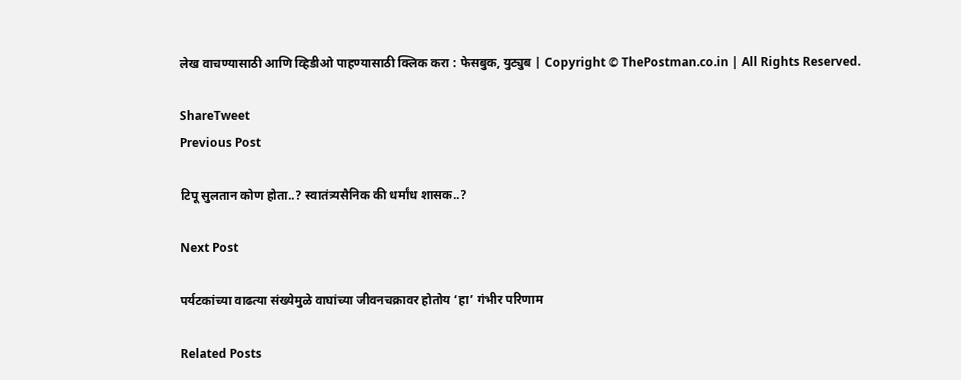लेख वाचण्यासाठी आणि व्हिडीओ पाहण्यासाठी क्लिक करा : फेसबुक, युट्युब | Copyright © ThePostman.co.in | All Rights Reserved.

ShareTweet
Previous Post

टिपू सुलतान कोण होता..? स्वातंत्र्यसैनिक की धर्मांध शासक..?

Next Post

पर्यटकांच्या वाढत्या संख्येमुळे वाघांच्या जीवनचक्रावर होतोय ‘हा’ गंभीर परिणाम

Related Posts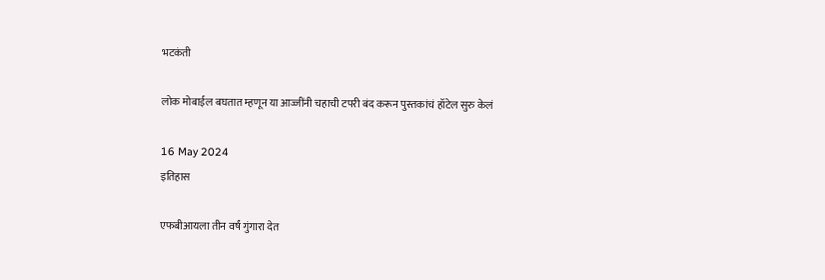भटकंती

लोक मोबाईल बघतात म्हणून या आज्जींनी चहाची टपरी बंद करून पुस्तकांचं हॉटेल सुरु केलं

16 May 2024
इतिहास

एफबीआयला तीन वर्षं गुंगारा देत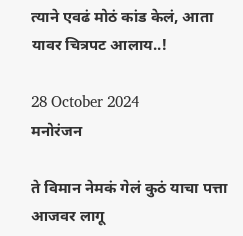त्याने एवढं मोठं कांड केलं, आता यावर चित्रपट आलाय..!

28 October 2024
मनोरंजन

ते विमान नेमकं गेलं कुठं याचा पत्ता आजवर लागू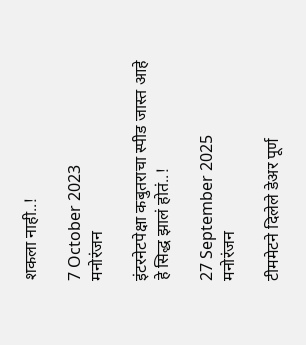शकला नाही..!

7 October 2023
मनोरंजन

इंटरनेटपेक्षा कबुतराचा स्पीड जास्त आहे हे सिद्ध झालं होतं..!

27 September 2025
मनोरंजन

टीममेटने दिलेले डेअर पूर्ण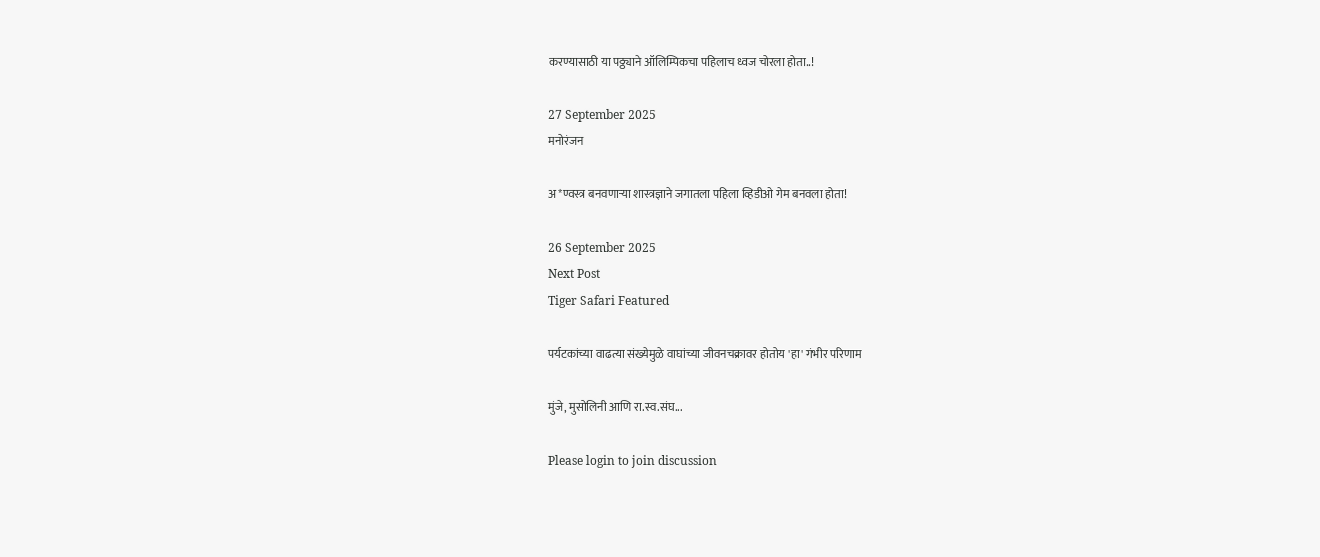करण्यासाठी या पठ्ठ्याने ऑलिम्पिकचा पहिलाच ध्वज चोरला होता..!

27 September 2025
मनोरंजन

अ*ण्वस्त्र बनवणाऱ्या शास्त्रज्ञाने जगातला पहिला व्हिडीओ गेम बनवला होता!

26 September 2025
Next Post
Tiger Safari Featured

पर्यटकांच्या वाढत्या संख्येमुळे वाघांच्या जीवनचक्रावर होतोय 'हा' गंभीर परिणाम

मुंजे, मुसोलिनी आणि रा.स्व.संघ...

Please login to join discussion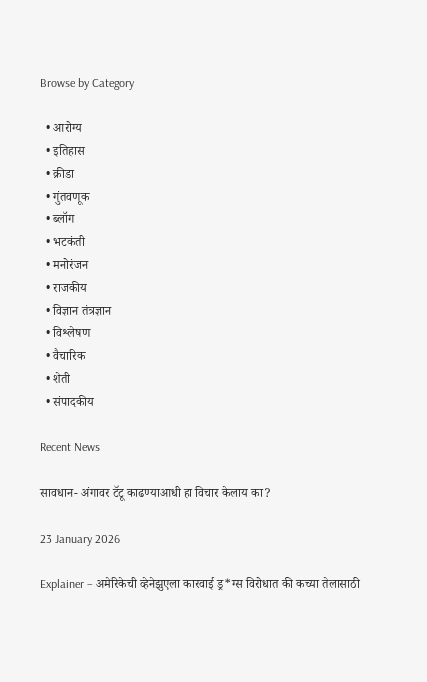Browse by Category

  • आरोग्य
  • इतिहास
  • क्रीडा
  • गुंतवणूक
  • ब्लॉग
  • भटकंती
  • मनोरंजन
  • राजकीय
  • विज्ञान तंत्रज्ञान
  • विश्लेषण
  • वैचारिक
  • शेती
  • संपादकीय

Recent News

सावधान- अंगावर टॅटू काढण्याआधी हा विचार केलाय का?

23 January 2026

Explainer – अमेरिकेची व्हेनेझुएला कारवाई ड्र*ग्स विरोधात की कच्या तेलासाठी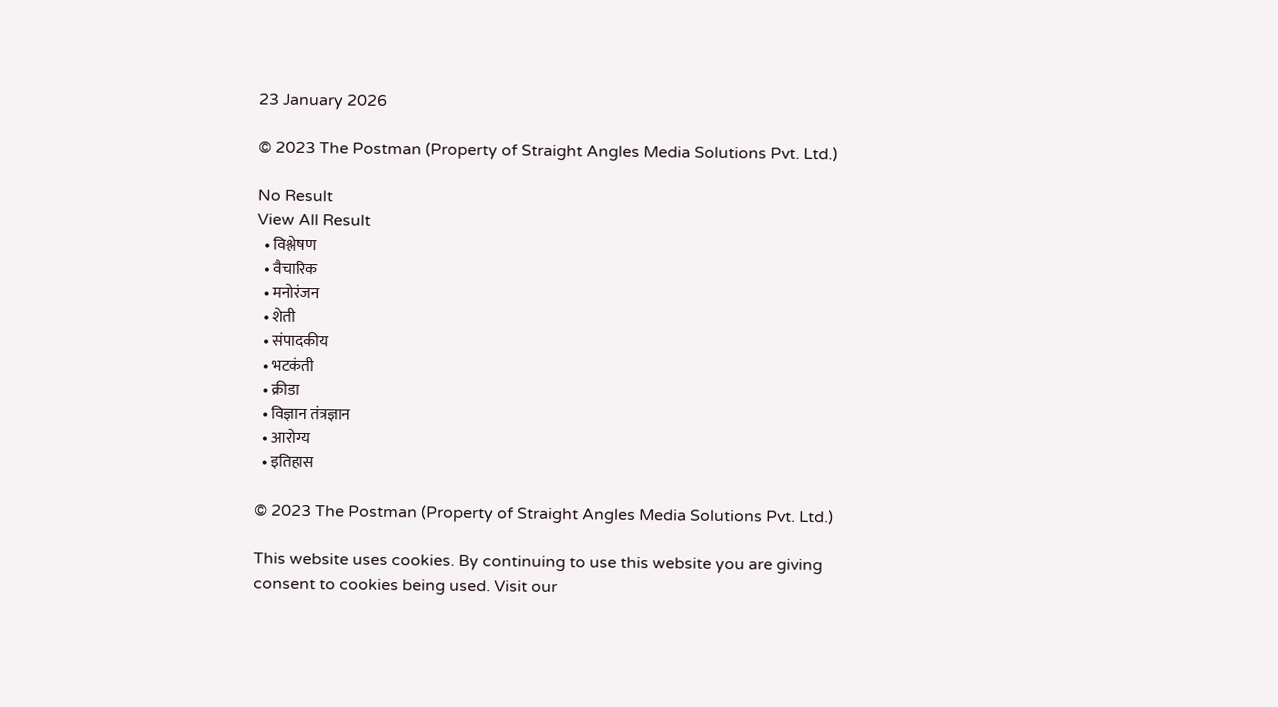23 January 2026

© 2023 The Postman (Property of Straight Angles Media Solutions Pvt. Ltd.)

No Result
View All Result
  • विश्लेषण
  • वैचारिक
  • मनोरंजन
  • शेती
  • संपादकीय
  • भटकंती
  • क्रीडा
  • विज्ञान तंत्रज्ञान
  • आरोग्य
  • इतिहास

© 2023 The Postman (Property of Straight Angles Media Solutions Pvt. Ltd.)

This website uses cookies. By continuing to use this website you are giving consent to cookies being used. Visit our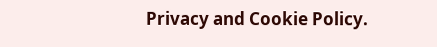Privacy and Cookie Policy.